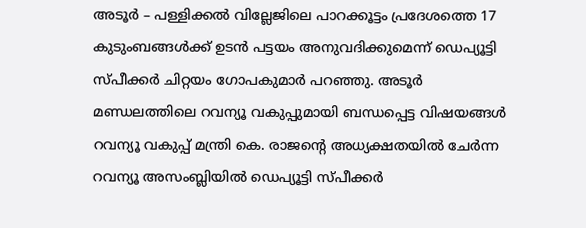അടൂർ – പള്ളിക്കൽ വില്ലേജിലെ പാറക്കൂട്ടം പ്രദേശത്തെ 17 കുടുംബങ്ങൾക്ക് ഉടൻ പട്ടയം അനുവദിക്കുമെന്ന് ഡെപ്യൂട്ടി സ്പീക്കർ ചിറ്റയം ഗോപകുമാർ പറഞ്ഞു. അടൂർ മണ്ഡലത്തിലെ റവന്യൂ വകുപ്പുമായി ബന്ധപ്പെട്ട വിഷയങ്ങൾ റവന്യൂ വകുപ്പ് മന്ത്രി കെ. രാജന്റെ അധ്യക്ഷതയിൽ ചേർന്ന റവന്യൂ അസംബ്ലിയിൽ ഡെപ്യൂട്ടി സ്പീക്കർ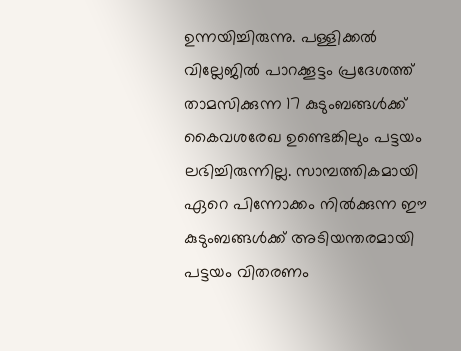ഉന്നയിച്ചിരുന്നു. പള്ളിക്കൽ വില്ലേജിൽ പാറക്കൂട്ടം പ്രദേശത്ത് താമസിക്കുന്ന 17 കുടുംബങ്ങൾക്ക് കൈവശരേഖ ഉണ്ടെങ്കിലും പട്ടയം ലഭിച്ചിരുന്നില്ല. സാമ്പത്തികമായി ഏറെ പിന്നോക്കം നിൽക്കുന്ന ഈ കുടുംബങ്ങൾക്ക് അടിയന്തരമായി പട്ടയം വിതരണം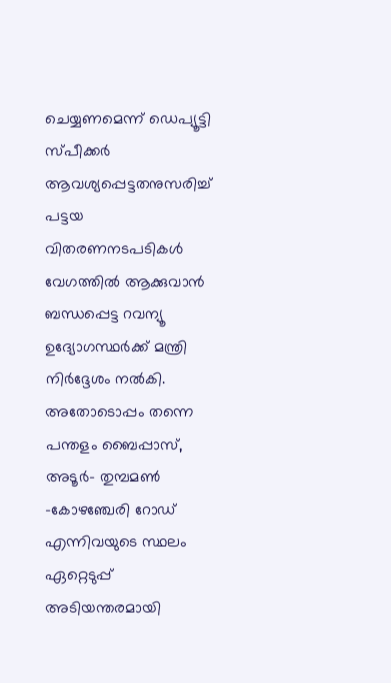ചെയ്യണമെന്ന് ഡെപ്യൂട്ടി സ്പീക്കർ ആവശ്യപ്പെട്ടതനുസരിച്ച് പട്ടയ വിതരണനടപടികൾ വേഗത്തിൽ ആക്കുവാൻ ബന്ധപ്പെട്ട റവന്യൂ ഉദ്യോഗസ്ഥർക്ക് മന്ത്രി നിർദ്ദേശം നൽകി. അതോടൊപ്പം തന്നെ പന്തളം ബൈപ്പാസ്, അടൂർ- തുമ്പമൺ -കോഴഞ്ചേരി റോഡ് എന്നിവയുടെ സ്ഥലം ഏറ്റെടുപ്പ് അടിയന്തരമായി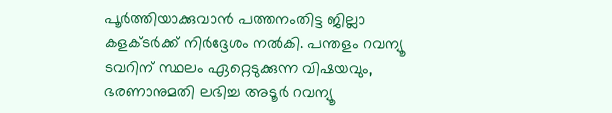പൂർത്തിയാക്കുവാൻ പത്തനംതിട്ട ജില്ലാ കളക്ടർക്ക് നിർദ്ദേശം നൽകി. പന്തളം റവന്യൂ ടവറിന് സ്ഥലം ഏറ്റെടുക്കുന്ന വിഷയവും, ഭരണാനുമതി ലഭിച്ച അടൂർ റവന്യൂ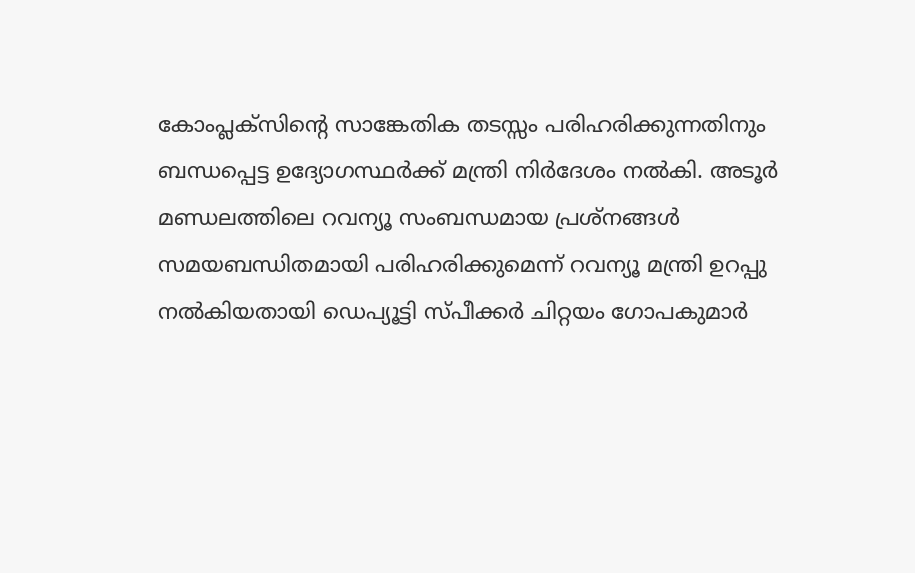കോംപ്ലക്സിന്റെ സാങ്കേതിക തടസ്സം പരിഹരിക്കുന്നതിനും ബന്ധപ്പെട്ട ഉദ്യോഗസ്ഥർക്ക് മന്ത്രി നിർദേശം നൽകി. അടൂർ മണ്ഡലത്തിലെ റവന്യൂ സംബന്ധമായ പ്രശ്നങ്ങൾ സമയബന്ധിതമായി പരിഹരിക്കുമെന്ന് റവന്യൂ മന്ത്രി ഉറപ്പു നൽകിയതായി ഡെപ്യൂട്ടി സ്പീക്കർ ചിറ്റയം ഗോപകുമാർ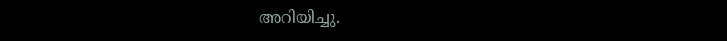അറിയിച്ചു.